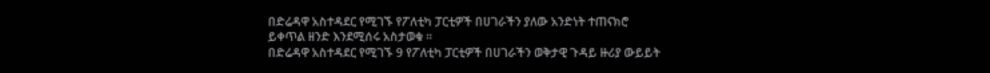በድሬዳዋ አስተዳደር የሚገኙ የፖለቲካ ፓርቲዎች በሀገራችን ያለው አንድነት ተጠናክሮ ይቀጥል ዘንድ እንደሚሰሩ አስታወቁ ።
በድሬዳዋ አስተዳደር የሚገኙ 9 የፖለቲካ ፓርቲዎች በሀገራችን ወቅታዊ ጉዳይ ዙሪያ ውይይት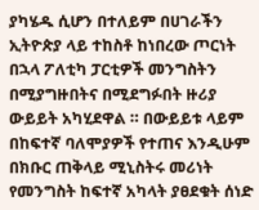ያካሄዱ ሲሆን በተለይም በሀገራችን ኢትዮጵያ ላይ ተከስቶ ከነበረው ጦርነት በኋላ ፖለቲካ ፓርቲዎች መንግስትን በሚያግዙበትና በሚደግፉበት ዙሪያ ውይይት አካሂደዋል ። በውይይቱ ላይም በከፍተኛ ባለሞያዎች የተጠና እንዲሁም በክቡር ጠቅላይ ሚኒስትሩ መሪነት የመንግስት ከፍተኛ አካላት ያፀደቁት ሰነድ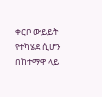ቀርቦ ውይይት የተካሄደ ሲሆን በከተማዋ ላይ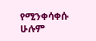የሚንቀሳቀሱ ሁሉም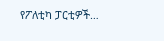የፖለቲካ ፓርቲዎች…